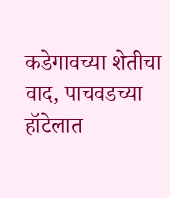कडेगावच्या शेतीचा वाद, पाचवडच्या हॉटेलात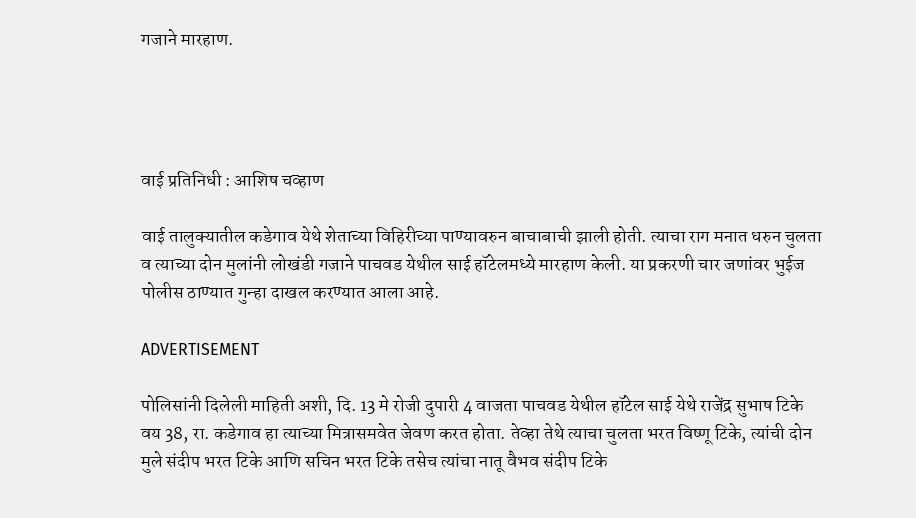गजाने मारहाण.




वाई प्रतिनिधी : आशिष चव्हाण

वाई तालुक्यातील कडेगाव येथे शेताच्या विहिरीच्या पाण्यावरुन बाचाबाची झाली होती. त्याचा राग मनात धरुन चुलता व त्याच्या दोन मुलांनी लोखंडी गजाने पाचवड येथील साई हॉटेलमध्ये मारहाण केली. या प्रकरणी चार जणांवर भुईज पोलीस ठाण्यात गुन्हा दाखल करण्यात आला आहे.

ADVERTISEMENT

पोलिसांनी दिलेली माहिती अशी, दि. 13 मे रोजी दुपारी 4 वाजता पाचवड येथील हॉटेल साई येथे राजेंद्र सुभाष टिके वय 38, रा. कडेगाव हा त्याच्या मित्रासमवेत जेवण करत होता. तेव्हा तेथे त्याचा चुलता भरत विष्णू टिके, त्यांची दोन मुले संदीप भरत टिके आणि सचिन भरत टिके तसेच त्यांचा नातू वैभव संदीप टिके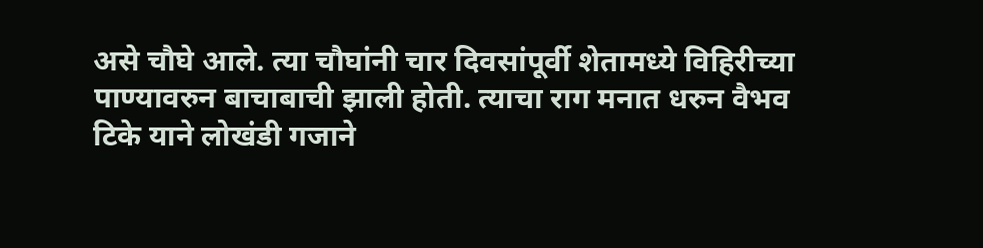असे चौघे आले. त्या चौघांनी चार दिवसांपूर्वी शेतामध्ये विहिरीच्या पाण्यावरुन बाचाबाची झाली होती. त्याचा राग मनात धरुन वैभव टिके याने लोखंडी गजाने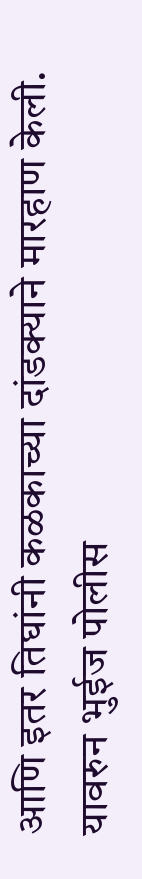आणि इतर तिघांनी कळकाच्या दांडक्याने मारहाण केली. यावरुन भुईज पोलीस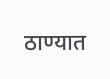ठाण्यात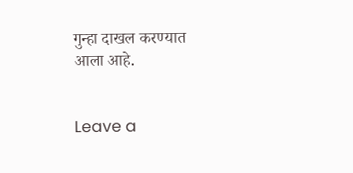गुन्हा दाखल करण्यात आला आहे.


Leave a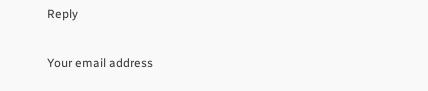Reply

Your email address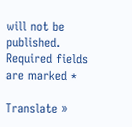will not be published. Required fields are marked *

Translate »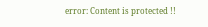error: Content is protected !!